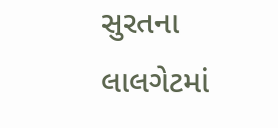સુરતના લાલગેટમાં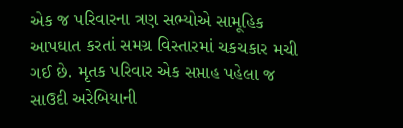એક જ પરિવારના ત્રણ સભ્યોએ સામૂહિક આપઘાત કરતાં સમગ્ર વિસ્તારમાં ચકચકાર મચી ગઈ છે. મૃતક પરિવાર એક સપ્તાહ પહેલા જ સાઉદી અરેબિયાની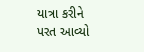યાત્રા કરીને પરત આવ્યો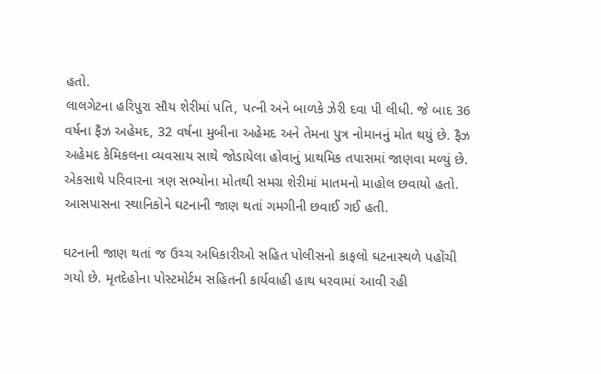હતો.
લાલગેટના હરિપુરા સૌય શેરીમાં પતિ, પત્ની અને બાળકે ઝેરી દવા પી લીધી. જે બાદ 36 વર્ષના ફૈઝ અહેમદ, 32 વર્ષના મુબીના અહેમદ અને તેમના પુત્ર નોમાનનું મોત થયું છે. ફૈઝ અહેમદ કેમિકલના વ્યવસાય સાથે જોડાયેલા હોવાનું પ્રાથમિક તપાસમાં જાણવા મળ્યું છે. એકસાથે પરિવારના ત્રણ સભ્યોના મોતથી સમગ્ર શેરીમાં માતમનો માહોલ છવાયો હતો. આસપાસના સ્થાનિકોને ઘટનાની જાણ થતાં ગમગીની છવાઈ ગઈ હતી.

ઘટનાની જાણ થતાં જ ઉચ્ચ અધિકારીઓ સહિત પોલીસનો કાફલો ઘટનાસ્થળે પહોંચી ગયો છે. મૃતદેહોના પોસ્ટમોર્ટમ સહિતની કાર્યવાહી હાથ ધરવામાં આવી રહી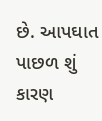છે. આપઘાત પાછળ શું કારણ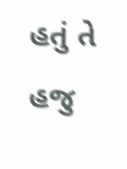હતું તે હજુ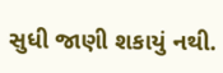સુધી જાણી શકાયું નથી.